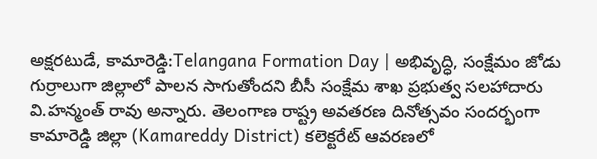అక్షరటుడే, కామారెడ్డి:Telangana Formation Day | అభివృద్ధి, సంక్షేమం జోడు గుర్రాలుగా జిల్లాలో పాలన సాగుతోందని బీసీ సంక్షేమ శాఖ ప్రభుత్వ సలహాదారు వి.హన్మంత్ రావు అన్నారు. తెలంగాణ రాష్ట్ర అవతరణ దినోత్సవం సందర్భంగా కామారెడ్డి జిల్లా (Kamareddy District) కలెక్టరేట్ ఆవరణలో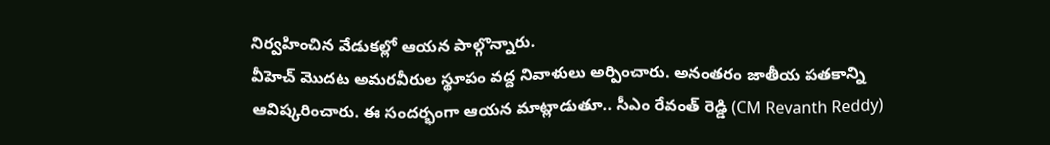నిర్వహించిన వేడుకల్లో ఆయన పాల్గొన్నారు.
వీహెచ్ మొదట అమరవీరుల స్థూపం వద్ద నివాళులు అర్పించారు. అనంతరం జాతీయ పతకాన్ని ఆవిష్కరించారు. ఈ సందర్భంగా ఆయన మాట్లాడుతూ.. సీఎం రేవంత్ రెడ్డి (CM Revanth Reddy)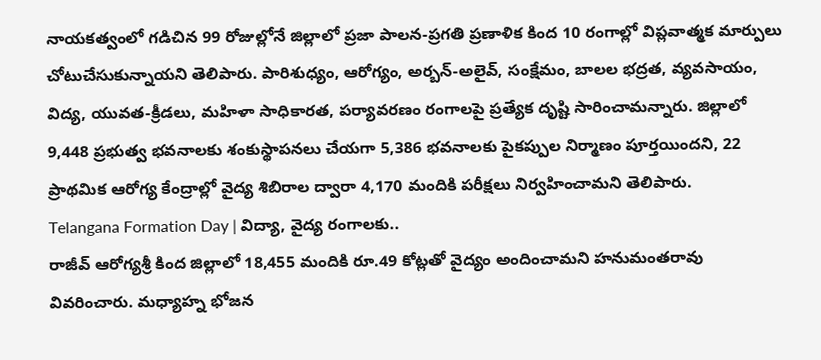నాయకత్వంలో గడిచిన 99 రోజుల్లోనే జిల్లాలో ప్రజా పాలన-ప్రగతి ప్రణాళిక కింద 10 రంగాల్లో విప్లవాత్మక మార్పులు చోటుచేసుకున్నాయని తెలిపారు. పారిశుధ్యం, ఆరోగ్యం, అర్బన్-అలైవ్, సంక్షేమం, బాలల భద్రత, వ్యవసాయం, విద్య, యువత-క్రీడలు, మహిళా సాధికారత, పర్యావరణం రంగాలపై ప్రత్యేక దృష్టి సారించామన్నారు. జిల్లాలో 9,448 ప్రభుత్వ భవనాలకు శంకుస్థాపనలు చేయగా 5,386 భవనాలకు పైకప్పుల నిర్మాణం పూర్తయిందని, 22 ప్రాథమిక ఆరోగ్య కేంద్రాల్లో వైద్య శిబిరాల ద్వారా 4,170 మందికి పరీక్షలు నిర్వహించామని తెలిపారు.
Telangana Formation Day | విద్యా, వైద్య రంగాలకు..
రాజీవ్ ఆరోగ్యశ్రీ కింద జిల్లాలో 18,455 మందికి రూ.49 కోట్లతో వైద్యం అందించామని హనుమంతరావు వివరించారు. మధ్యాహ్న భోజన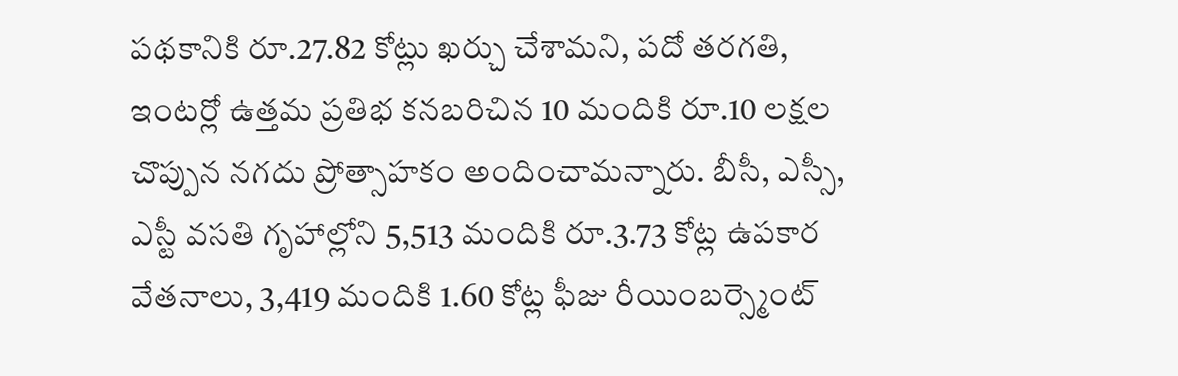పథకానికి రూ.27.82 కోట్లు ఖర్చు చేశామని, పదో తరగతి, ఇంటర్లో ఉత్తమ ప్రతిభ కనబరిచిన 10 మందికి రూ.10 లక్షల చొప్పున నగదు ప్రోత్సాహకం అందించామన్నారు. బీసీ, ఎస్సీ, ఎస్టీ వసతి గృహాల్లోని 5,513 మందికి రూ.3.73 కోట్ల ఉపకార వేతనాలు, 3,419 మందికి 1.60 కోట్ల ఫీజు రీయింబర్స్మెంట్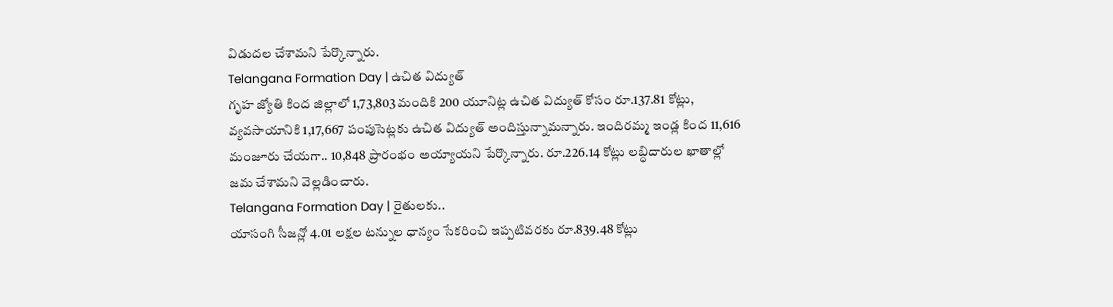విడుదల చేశామని పేర్కొన్నారు.
Telangana Formation Day | ఉచిత విద్యుత్
గృహ జ్యోతి కింద జిల్లాలో 1,73,803 మందికి 200 యూనిట్ల ఉచిత విద్యుత్ కోసం రూ.137.81 కోట్లు, వ్యవసాయానికి 1,17,667 పంపుసెట్లకు ఉచిత విద్యుత్ అందిస్తున్నామన్నారు. ఇందిరమ్మ ఇండ్ల కింద 11,616 మంజూరు చేయగా.. 10,848 ప్రారంభం అయ్యాయని పేర్కొన్నారు. రూ.226.14 కోట్లు లబ్ధిదారుల ఖాతాల్లో జమ చేశామని వెల్లడించారు.
Telangana Formation Day | రైతులకు..
యాసంగి సీజన్లో 4.01 లక్షల టన్నుల ధాన్యం సేకరించి ఇప్పటివరకు రూ.839.48 కోట్లు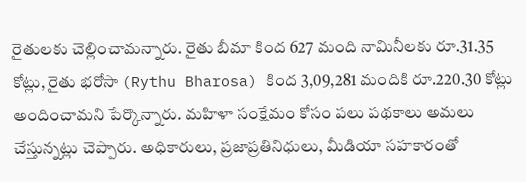రైతులకు చెల్లించామన్నారు. రైతు బీమా కింద 627 మంది నామినీలకు రూ.31.35 కోట్లు, రైతు భరోసా (Rythu Bharosa) కింద 3,09,281 మందికి రూ.220.30 కోట్లు అందించామని పేర్కొన్నారు. మహిళా సంక్షేమం కోసం పలు పథకాలు అమలు చేస్తున్నట్లు చెప్పారు. అధికారులు, ప్రజాప్రతినిధులు, మీడియా సహకారంతో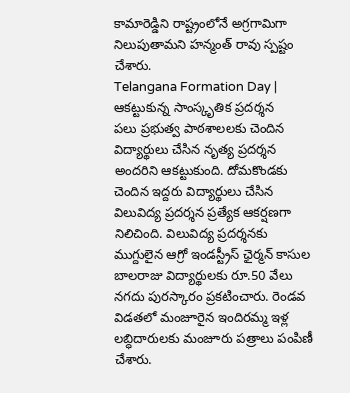కామారెడ్డిని రాష్ట్రంలోనే అగ్రగామిగా నిలుపుతామని హన్మంత్ రావు స్పష్టం చేశారు.
Telangana Formation Day | ఆకట్టుకున్న సాంస్కృతిక ప్రదర్శన
పలు ప్రభుత్వ పాఠశాలలకు చెందిన విద్యార్థులు చేసిన నృత్య ప్రదర్శన అందరిని ఆకట్టుకుంది. దోమకొండకు చెందిన ఇద్దరు విద్యార్థులు చేసిన విలువిద్య ప్రదర్శన ప్రత్యేక ఆకర్షణగా నిలిచింది. విలువిద్య ప్రదర్శనకు ముగ్దులైన ఆగ్రో ఇండస్ట్రీస్ ఛైర్మన్ కాసుల బాలరాజు విద్యార్థులకు రూ.50 వేలు నగదు పురస్కారం ప్రకటించారు. రెండవ విడతలో మంజూరైన ఇందిరమ్మ ఇళ్ల లబ్ధిదారులకు మంజూరు పత్రాలు పంపిణీ చేశారు.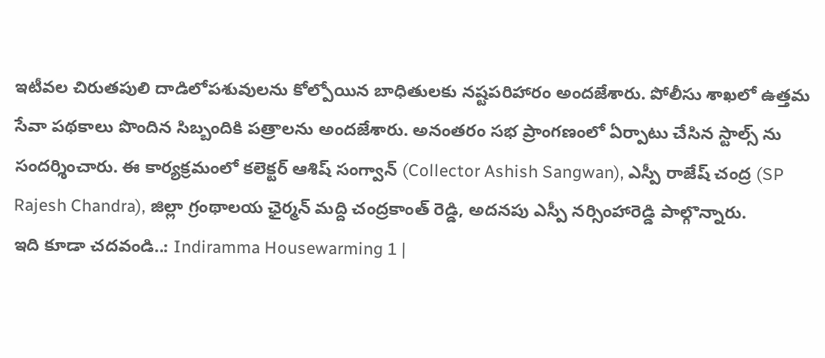ఇటీవల చిరుతపులి దాడిలోపశువులను కోల్పోయిన బాధితులకు నష్టపరిహారం అందజేశారు. పోలీసు శాఖలో ఉత్తమ సేవా పథకాలు పొందిన సిబ్బందికి పత్రాలను అందజేశారు. అనంతరం సభ ప్రాంగణంలో ఏర్పాటు చేసిన స్టాల్స్ ను సందర్శించారు. ఈ కార్యక్రమంలో కలెక్టర్ ఆశిష్ సంగ్వాన్ (Collector Ashish Sangwan), ఎస్పీ రాజేష్ చంద్ర (SP Rajesh Chandra), జిల్లా గ్రంథాలయ ఛైర్మన్ మద్ది చంద్రకాంత్ రెడ్డి, అదనపు ఎస్పీ నర్సింహారెడ్డి పాల్గొన్నారు.
ఇది కూడా చదవండి..: Indiramma Housewarming 1 |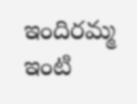ఇందిరమ్మ ఇంటి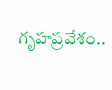గృహప్రవేశం..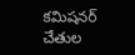కమిషనర్ చేతుల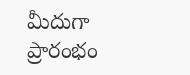మీదుగా ప్రారంభం